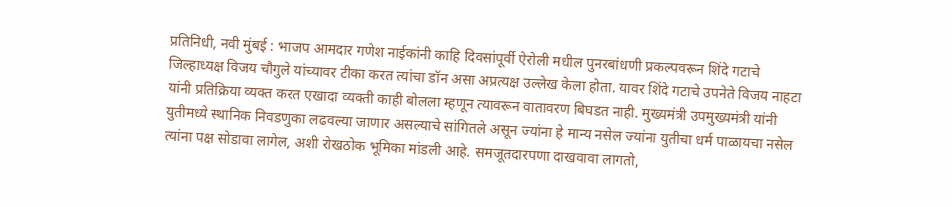प्रतिनिधी, नवी मुंबई : भाजप आमदार गणेश नाईकांनी काहि दिवसांपूर्वी ऐरोली मधील पुनरबांधणी प्रकल्पवरून शिंदे गटाचे जिल्हाध्यक्ष विजय चौगुले यांच्यावर टीका करत त्यांचा डॉन असा अप्रत्यक्ष उल्लेख केला होता. यावर शिंदे गटाचे उपनेते विजय नाहटा यांनी प्रतिक्रिया व्यक्त करत एखादा व्यक्ती काही बोलला म्हणून त्यावरून वातावरण बिघडत नाही. मुख्यमंत्री उपमुख्यमंत्री यांनी युतीमध्ये स्थानिक निवडणुका लढवल्या जाणार असल्याचे सांगितले असून ज्यांना हे मान्य नसेल ज्यांना युतीचा धर्म पाळायचा नसेल त्यांना पक्ष सोडावा लागेल, अशी रोखठोक भूमिका मांडली आहे. समजूतदारपणा दाखवावा लागतो,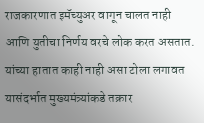राजकारणात इमॅच्युअर वागून चालत नाही आणि युतीचा निर्णय वरचे लोक करत असतात. यांच्या हातात काही नाही असा टोला लगावत यासंदर्भात मुख्यमंत्र्यांकडे तक्रार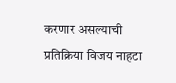करणार असल्याची प्रतिक्रिया विजय नाहटा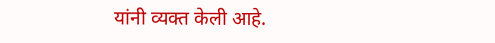यांनी व्यक्त केली आहे.